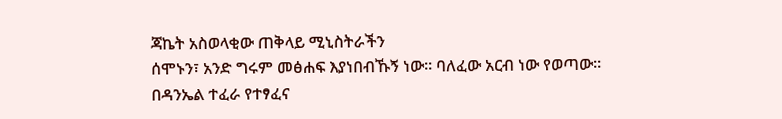ጃኬት አስወላቂው ጠቅላይ ሚኒስትራችን
ሰሞኑን፣ አንድ ግሩም መፅሐፍ እያነበብኹኝ ነው፡፡ ባለፈው አርብ ነው የወጣው፡፡ በዳንኤል ተፈራ የተፃፈና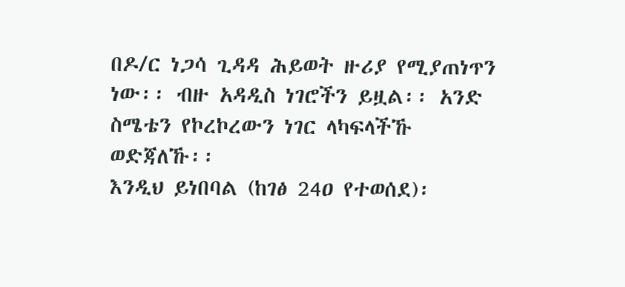በዶ/ር ነጋሳ ጊዳዳ ሕይወት ዙሪያ የሚያጠነጥን ነው፡፡ ብዙ አዳዲስ ነገሮችን ይዟል፡፡ አንድ ስሜቴን የኮረኮረውን ነገር ላካፍላችኹ ወድጃለኹ፡፡
እንዲህ ይነበባል (ከገፅ 24ዐ የተወሰደ)፡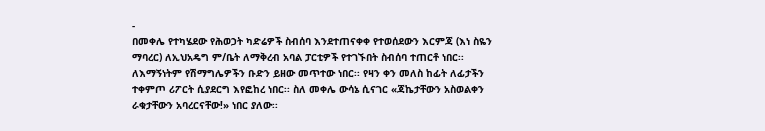-
በመቀሌ የተካሄደው የሕወኃት ካድሬዎች ስብሰባ እንደተጠናቀቀ የተወሰደውን እርምጃ (እነ ስዬን ማባረር) ለኢህአዴግ ም/ቤት ለማቅረብ አባል ፓርቲዎች የተገኙበት ስብሰባ ተጠርቶ ነበር፡፡ ለእማኝነትም የሽማግሌዎችን ቡድን ይዘው መጥተው ነበር፡፡ የዛን ቀን መለስ ከፊት ለፊታችን ተቀምጦ ሪፖርት ሲያደርግ እየፎከረ ነበር፡፡ ስለ መቀሌ ውሳኔ ሲናገር «ጃኬታቸውን አስወልቀን ራቁታቸውን አባረርናቸው!» ነበር ያለው፡፡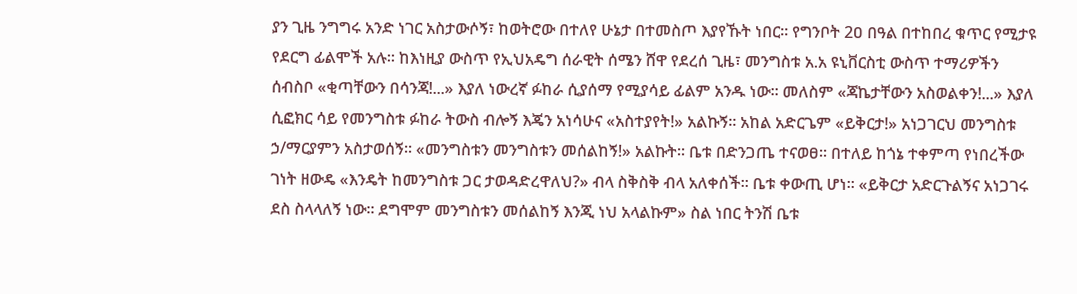ያን ጊዜ ንግግሩ አንድ ነገር አስታውሶኝ፣ ከወትሮው በተለየ ሁኔታ በተመስጦ እያየኹት ነበር፡፡ የግንቦት 2ዐ በዓል በተከበረ ቁጥር የሚታዩ የደርግ ፊልሞች አሉ፡፡ ከእነዚያ ውስጥ የኢህአዴግ ሰራዊት ሰሜን ሸዋ የደረሰ ጊዜ፣ መንግስቱ አ.አ ዩኒቨርስቲ ውስጥ ተማሪዎችን ሰብስቦ «ቂጣቸውን በሳንጃ!...» እያለ ነውረኛ ፉከራ ሲያሰማ የሚያሳይ ፊልም አንዱ ነው፡፡ መለስም «ጃኬታቸውን አስወልቀን!...» እያለ ሲፎክር ሳይ የመንግስቱ ፉከራ ትውስ ብሎኝ እጄን አነሳሁና «አስተያየት!» አልኩኝ፡፡ አከል አድርጌም «ይቅርታ!» አነጋገርህ መንግስቱ ኃ/ማርያምን አስታወሰኝ፡፡ «መንግስቱን መንግስቱን መሰልከኝ!» አልኩት፡፡ ቤቱ በድንጋጤ ተናወፀ፡፡ በተለይ ከጎኔ ተቀምጣ የነበረችው ገነት ዘውዴ «እንዴት ከመንግስቱ ጋር ታወዳድረዋለህ?» ብላ ስቅስቅ ብላ አለቀሰች፡፡ ቤቱ ቀውጢ ሆነ፡፡ «ይቅርታ አድርጉልኝና አነጋገሩ ደስ ስላላለኝ ነው፡፡ ደግሞም መንግስቱን መሰልከኝ እንጂ ነህ አላልኩም» ስል ነበር ትንሽ ቤቱ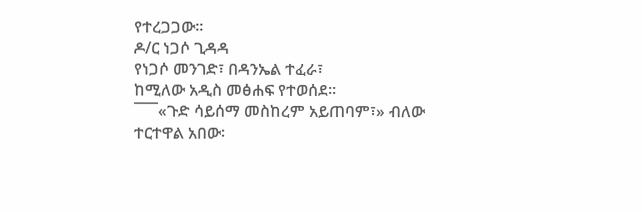የተረጋጋው፡፡
ዶ/ር ነጋሶ ጊዳዳ
የነጋሶ መንገድ፣ በዳንኤል ተፈራ፣
ከሚለው አዲስ መፅሐፍ የተወሰደ፡፡
¯¯¯«ጉድ ሳይሰማ መስከረም አይጠባም፣» ብለው ተርተዋል አበው፡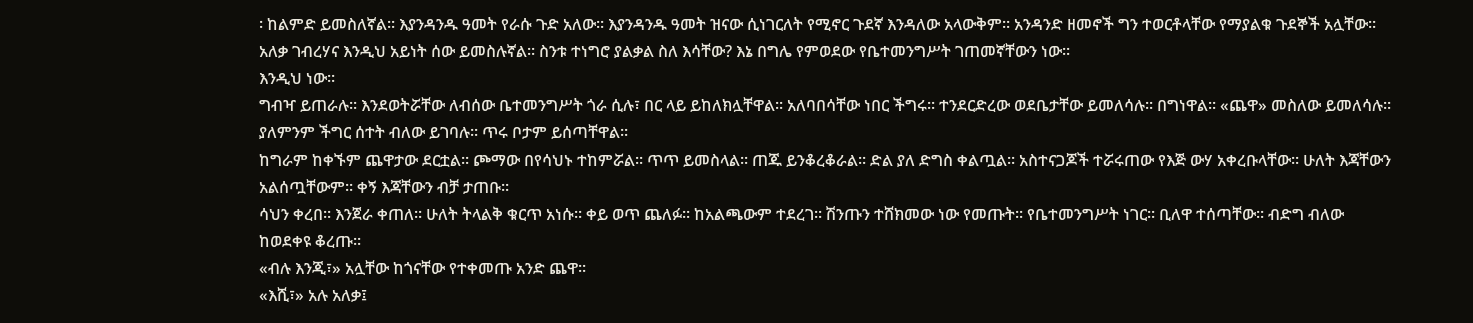፡ ከልምድ ይመስለኛል፡፡ እያንዳንዱ ዓመት የራሱ ጉድ አለው፡፡ እያንዳንዱ ዓመት ዝናው ሲነገርለት የሚኖር ጉደኛ እንዳለው አላውቅም፡፡ አንዳንድ ዘመኖች ግን ተወርቶላቸው የማያልቁ ጉደኞች አሏቸው፡፡
አለቃ ገብረሃና እንዲህ አይነት ሰው ይመስሉኛል፡፡ ስንቱ ተነግሮ ያልቃል ስለ እሳቸው? እኔ በግሌ የምወደው የቤተመንግሥት ገጠመኛቸውን ነው፡፡
እንዲህ ነው፡፡
ግብዣ ይጠራሉ፡፡ እንደወትሯቸው ለብሰው ቤተመንግሥት ጎራ ሲሉ፣ በር ላይ ይከለክሏቸዋል፡፡ አለባበሳቸው ነበር ችግሩ፡፡ ተንደርድረው ወደቤታቸው ይመለሳሉ፡፡ በግነዋል፡፡ «ጨዋ» መስለው ይመለሳሉ፡፡ ያለምንም ችግር ሰተት ብለው ይገባሉ፡፡ ጥሩ ቦታም ይሰጣቸዋል፡፡
ከግራም ከቀኙም ጨዋታው ደርቷል፡፡ ጮማው በየሳህኑ ተከምሯል፡፡ ጥጥ ይመስላል፡፡ ጠጁ ይንቆረቆራል፡፡ ድል ያለ ድግስ ቀልጧል፡፡ አስተናጋጆች ተሯሩጠው የእጅ ውሃ አቀረቡላቸው፡፡ ሁለት እጃቸውን አልሰጧቸውም፡፡ ቀኝ እጃቸውን ብቻ ታጠቡ፡፡
ሳህን ቀረበ፡፡ እንጀራ ቀጠለ፡፡ ሁለት ትላልቅ ቁርጥ አነሱ፡፡ ቀይ ወጥ ጨለፉ፡፡ ከአልጫውም ተደረገ፡፡ ሽንጡን ተሸክመው ነው የመጡት፡፡ የቤተመንግሥት ነገር፡፡ ቢለዋ ተሰጣቸው፡፡ ብድግ ብለው ከወደቀዩ ቆረጡ፡፡
«ብሉ እንጂ፣» አሏቸው ከጎናቸው የተቀመጡ አንድ ጨዋ፡፡
«እሺ፣» አሉ አለቃ፤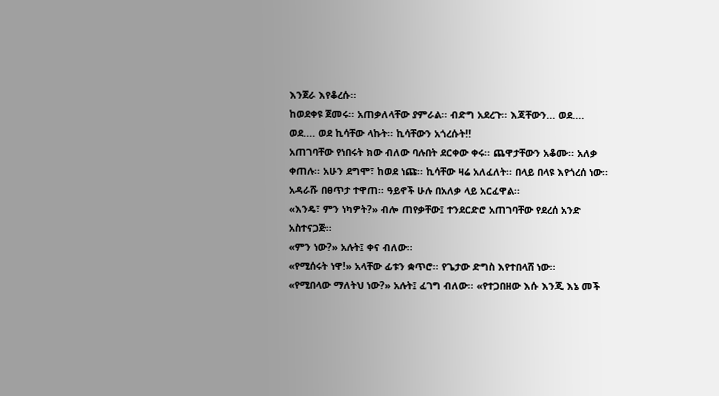እንጀራ እየቆረሱ፡፡
ከወደቀዩ ጀመሩ፡፡ አጠቃለላቸው ያምራል፡፡ ብድግ አደረጉ፡፡ እጃቸውን... ወደ.... ወደ.... ወደ ኪሳቸው ላኩት፡፡ ኪሳቸውን አጎረሱት!!
አጠገባቸው የነበሩት ክው ብለው ባሉበት ደርቀው ቀሩ፡፡ ጨዋታቸውን አቆሙ፡፡ አለቃ ቀጠሉ፡፡ አሁን ደግሞ፣ ከወደ ነጩ፡፡ ኪሳቸው ዛሬ አለፈለት፡፡ በላይ በላዩ እየጎረሰ ነው፡፡ አዳራሹ በፀጥታ ተዋጠ፡፡ ዓይኖች ሁሉ በአለቃ ላይ አርፈዋል፡፡
«እንዴ፣ ምን ነካዎት?» ብሎ ጠየቃቸው፤ ተንደርድሮ አጠገባቸው የደረሰ አንድ አስተናጋጅ፡፡
«ምን ነው?» አሉት፤ ቀና ብለው፡፡
«የሚሰሩት ነዋ!» አላቸው ፊቱን ቋጥሮ፡፡ የጌታው ድግስ እየተበላሸ ነው፡፡
«የሚበላው ማለትህ ነው?» አሉት፤ ፈገግ ብለው፡፡ «የተጋበዘው እሱ እንጂ እኔ መች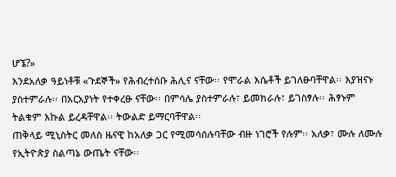ሆኜ?»
እንደአለቃ ዓይነቶቹ «ጉደኞች» የሕብረተሰቡ ሕሊና ናቸው፡፡ የሞራል እሴቶች ይገለፁባቸዋል፡፡ እያዝናኑ ያስተምራሉ፡፡ በአርአያነት የተቀረፁ ናቸው፡፡ በምሳሌ ያስተምራሉ፣ ይመክራሉ፣ ይገስፃሉ፡፡ ሕፃኑም ትልቁም እኩል ይረዳቸዋል፡፡ ትውልድ ይማርባቸዋል፡፡
ጠቅላይ ሚኒስትር መለስ ዜናዊ ከአለቃ ጋር የሚመሳሰሉባቸው ብዙ ነገሮች የሉም፡፡ አለቃ፣ ሙሉ ለሙሉ የኢትዮጵያ ስልጣኔ ውጤት ናቸው፡፡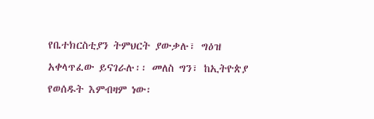የቤተክርስቲያን ትምህርት ያውቃሉ፣ ግዕዝ አቀላጥፈው ይናገራሉ፡፡ መለስ ግን፣ ከኢትዮጵያ የወሰዱት እምብዛም ነው፡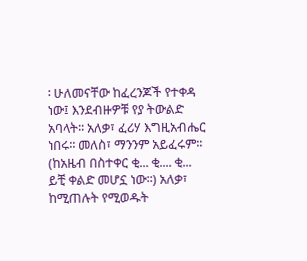፡ ሁለመናቸው ከፈረንጆች የተቀዳ ነው፤ እንደብዙዎቹ የያ ትውልድ አባላት፡፡ አለቃ፣ ፈሪሃ እግዚአብሔር ነበሩ፡፡ መለስ፣ ማንንም አይፈሩም፡፡ (ከአዜብ በስተቀር ቂ... ቂ.... ቂ... ይቺ ቀልድ መሆኗ ነው፡፡) አለቃ፣ ከሚጠሉት የሚወዱት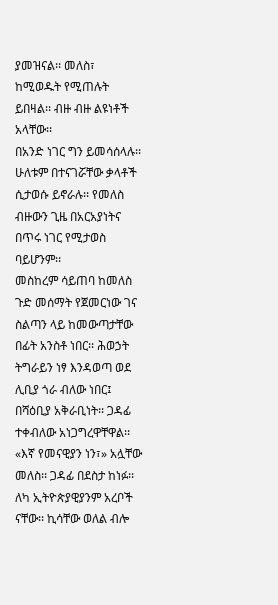ያመዝናል፡፡ መለስ፣ ከሚወዱት የሚጠሉት ይበዛል፡፡ ብዙ ብዙ ልዩነቶች አላቸው፡፡
በአንድ ነገር ግን ይመሳሰላሉ፡፡ ሁለቱም በተናገሯቸው ቃላቶች ሲታወሱ ይኖራሉ፡፡ የመለስ ብዙውን ጊዜ በአርአያነትና በጥሩ ነገር የሚታወስ ባይሆንም፡፡
መስከረም ሳይጠባ ከመለስ ጉድ መሰማት የጀመርነው ገና ስልጣን ላይ ከመውጣታቸው በፊት አንስቶ ነበር፡፡ ሕወኃት ትግራይን ነፃ እንዳወጣ ወደ ሊቢያ ጎራ ብለው ነበር፤ በሻዕቢያ አቅራቢነት፡፡ ጋዳፊ ተቀብለው አነጋግረዋቸዋል፡፡ «እኛ የመናዊያን ነን፣» አሏቸው መለስ፡፡ ጋዳፊ በደስታ ከነፉ፡፡ ለካ ኢትዮጵያዊያንም አረቦች ናቸው፡፡ ኪሳቸው ወለል ብሎ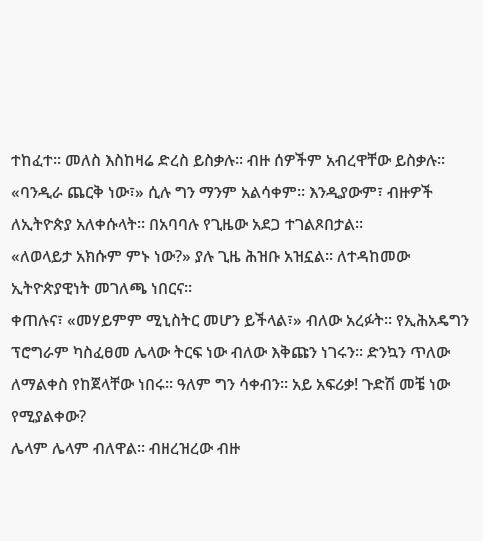ተከፈተ፡፡ መለስ እስከዛሬ ድረስ ይስቃሉ፡፡ ብዙ ሰዎችም አብረዋቸው ይስቃሉ፡፡
«ባንዲራ ጨርቅ ነው፣» ሲሉ ግን ማንም አልሳቀም፡፡ እንዲያውም፣ ብዙዎች ለኢትዮጵያ አለቀሱላት፡፡ በአባባሉ የጊዜው አደጋ ተገልጾበታል፡፡
«ለወላይታ አክሱም ምኑ ነው?» ያሉ ጊዜ ሕዝቡ አዝኗል፡፡ ለተዳከመው ኢትዮጵያዊነት መገለጫ ነበርና፡፡
ቀጠሉና፣ «መሃይምም ሚኒስትር መሆን ይችላል፣» ብለው አረፉት፡፡ የኢሕአዴግን ፕሮግራም ካስፈፀመ ሌላው ትርፍ ነው ብለው እቅጩን ነገሩን፡፡ ድንኳን ጥለው ለማልቀስ የከጀላቸው ነበሩ፡፡ ዓለም ግን ሳቀብን፡፡ አይ አፍሪቃ! ጉድሽ መቼ ነው የሚያልቀው?
ሌላም ሌላም ብለዋል፡፡ ብዘረዝረው ብዙ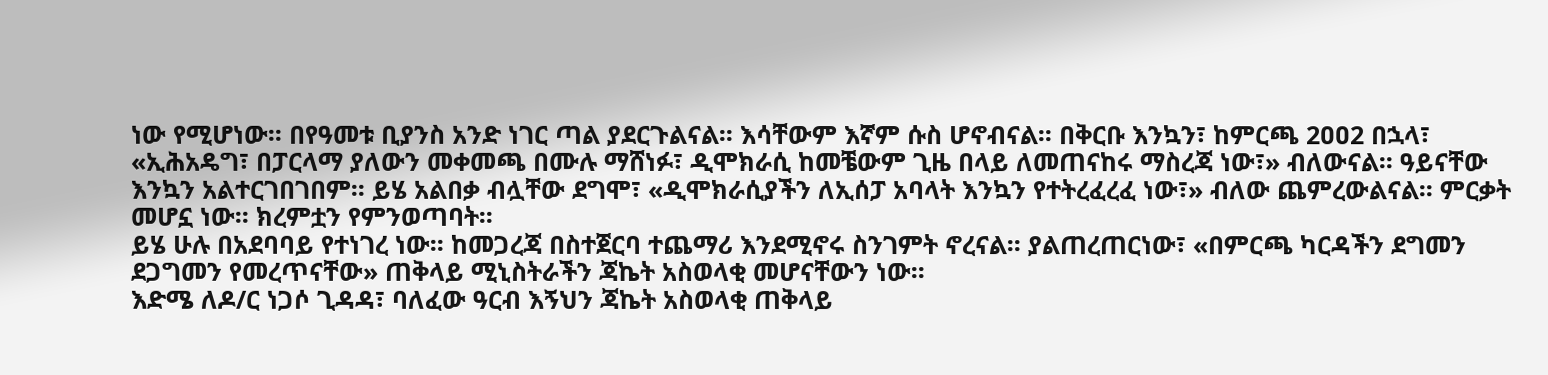ነው የሚሆነው፡፡ በየዓመቱ ቢያንስ አንድ ነገር ጣል ያደርጉልናል፡፡ እሳቸውም እኛም ሱስ ሆኖብናል፡፡ በቅርቡ እንኳን፣ ከምርጫ 2ዐዐ2 በኋላ፣ «ኢሕአዴግ፣ በፓርላማ ያለውን መቀመጫ በሙሉ ማሸነፉ፣ ዲሞክራሲ ከመቼውም ጊዜ በላይ ለመጠናከሩ ማስረጃ ነው፣» ብለውናል፡፡ ዓይናቸው እንኳን አልተርገበገበም፡፡ ይሄ አልበቃ ብሏቸው ደግሞ፣ «ዲሞክራሲያችን ለኢሰፓ አባላት እንኳን የተትረፈረፈ ነው፣» ብለው ጨምረውልናል፡፡ ምርቃት መሆኗ ነው፡፡ ክረምቷን የምንወጣባት፡፡
ይሄ ሁሉ በአደባባይ የተነገረ ነው፡፡ ከመጋረጃ በስተጀርባ ተጨማሪ እንደሚኖሩ ስንገምት ኖረናል፡፡ ያልጠረጠርነው፣ «በምርጫ ካርዳችን ደግመን ደጋግመን የመረጥናቸው» ጠቅላይ ሚኒስትራችን ጃኬት አስወላቂ መሆናቸውን ነው፡፡
እድሜ ለዶ/ር ነጋሶ ጊዳዳ፣ ባለፈው ዓርብ እኝህን ጃኬት አስወላቂ ጠቅላይ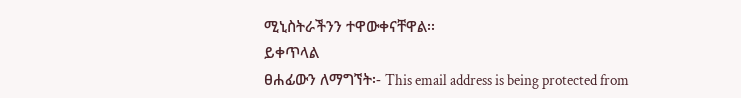ሚኒስትራችንን ተዋውቀናቸዋል፡፡
ይቀጥላል
ፀሐፊውን ለማግኘት፡- This email address is being protected from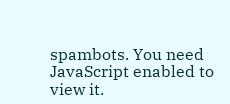spambots. You need JavaScript enabled to view it.